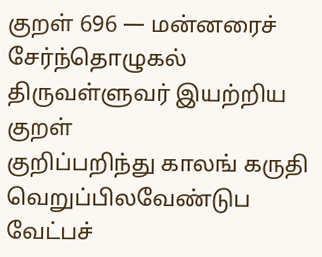குறள் 696 — மன்னரைச் சேர்ந்தொழுகல்
திருவள்ளுவர் இயற்றிய குறள்
குறிப்பறிந்து காலங் கருதி வெறுப்பிலவேண்டுப வேட்பச்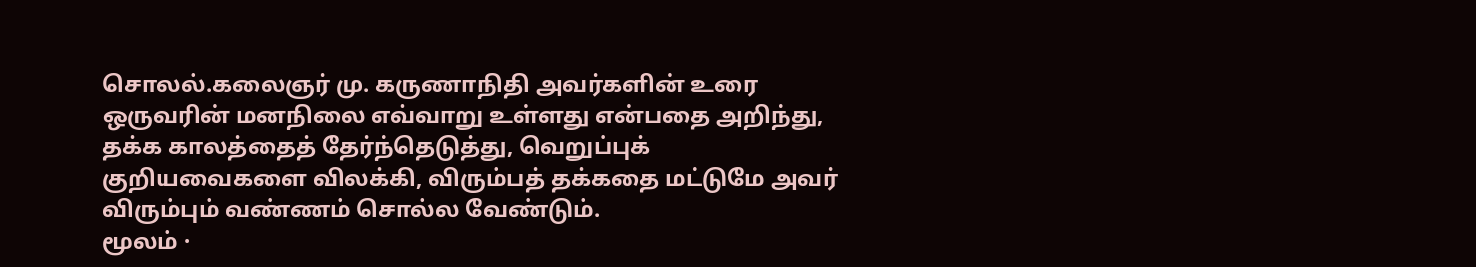சொலல்.கலைஞர் மு. கருணாநிதி அவர்களின் உரை
ஒருவரின் மனநிலை எவ்வாறு உள்ளது என்பதை அறிந்து, தக்க காலத்தைத் தேர்ந்தெடுத்து, வெறுப்புக் குறியவைகளை விலக்கி, விரும்பத் தக்கதை மட்டுமே அவர் விரும்பும் வண்ணம் சொல்ல வேண்டும்.
மூலம் ·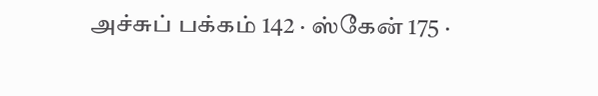அச்சுப் பக்கம் 142 · ஸ்கேன் 175 ·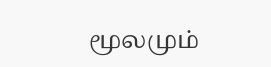மூலமும்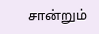சான்றும்